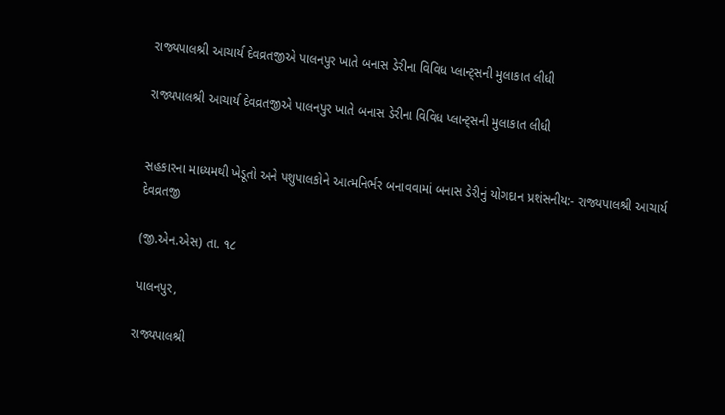રાજ્યપાલશ્રી આચાર્ય દેવવ્રતજીએ પાલનપુર ખાતે બનાસ ડેરીના વિવિધ પ્લાન્ટ્સની મુલાકાત લીધી

રાજ્યપાલશ્રી આચાર્ય દેવવ્રતજીએ પાલનપુર ખાતે બનાસ ડેરીના વિવિધ પ્લાન્ટ્સની મુલાકાત લીધી


સહકારના માધ્યમથી ખેડૂતો અને પશુપાલકોને આત્મનિર્ભર બનાવવામાં બનાસ ડેરીનું યોગદાન પ્રશંસનીય:- રાજ્યપાલશ્રી આચાર્ય દેવવ્રતજી

(જી.એન.એસ) તા. ૧૮

પાલનપુર,

રાજ્યપાલશ્રી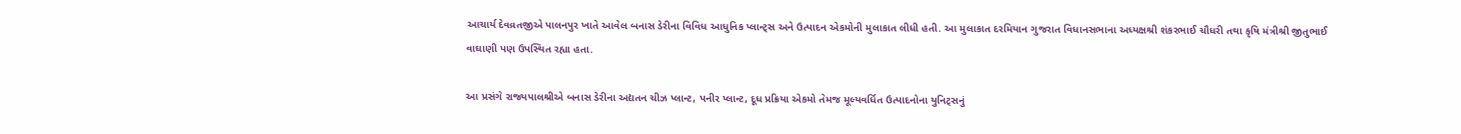આચાર્ય દેવવ્રતજીએ પાલનપુર ખાતે આવેલ બનાસ ડેરીના વિવિધ આધુનિક પ્લાન્ટ્સ અને ઉત્પાદન એકમોની મુલાકાત લીધી હતી. આ મુલાકાત દરમિયાન ગુજરાત વિધાનસભાના અધ્યક્ષશ્રી શંકરભાઈ ચૌધરી તથા કૃષિ મંત્રીશ્રી જીતુભાઈ વાઘાણી પણ ઉપસ્થિત રહ્યા હતા.

આ પ્રસંગે રાજ્યપાલશ્રીએ બનાસ ડેરીના અદ્યતન ચીઝ પ્લાન્ટ, પનીર પ્લાન્ટ, દૂધ પ્રક્રિયા એકમો તેમજ મૂલ્યવર્ધિત ઉત્પાદનોના યુનિટ્સનું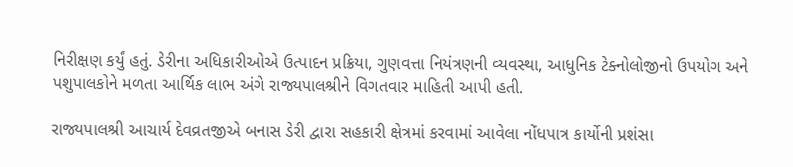નિરીક્ષણ કર્યું હતું. ડેરીના અધિકારીઓએ ઉત્પાદન પ્રક્રિયા, ગુણવત્તા નિયંત્રણની વ્યવસ્થા, આધુનિક ટેક્નોલોજીનો ઉપયોગ અને પશુપાલકોને મળતા આર્થિક લાભ અંગે રાજ્યપાલશ્રીને વિગતવાર માહિતી આપી હતી.

રાજ્યપાલશ્રી આચાર્ય દેવવ્રતજીએ બનાસ ડેરી દ્વારા સહકારી ક્ષેત્રમાં કરવામાં આવેલા નોંધપાત્ર કાર્યોની પ્રશંસા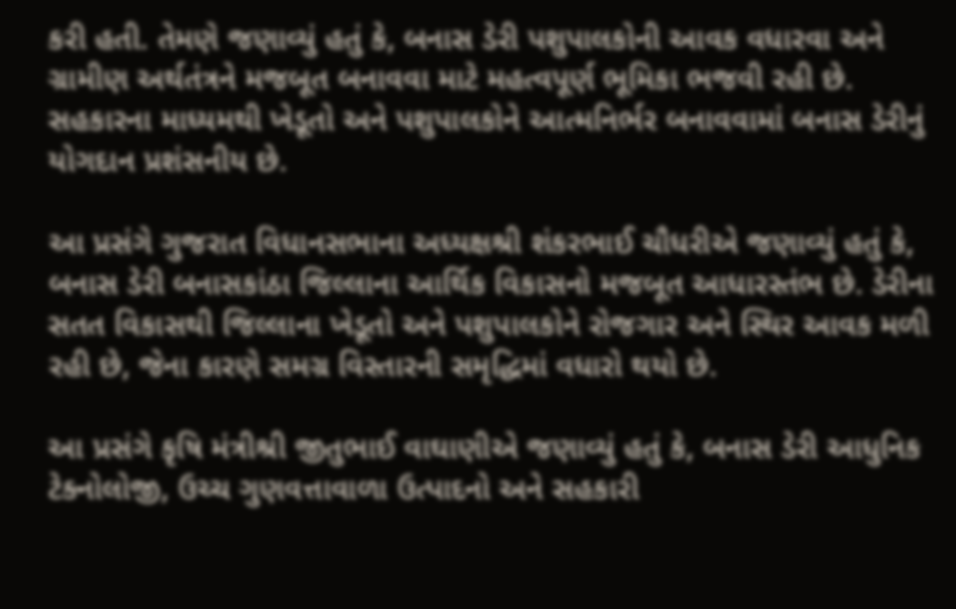કરી હતી. તેમણે જણાવ્યું હતું કે, બનાસ ડેરી પશુપાલકોની આવક વધારવા અને ગ્રામીણ અર્થતંત્રને મજબૂત બનાવવા માટે મહત્વપૂર્ણ ભૂમિકા ભજવી રહી છે. સહકારના માધ્યમથી ખેડૂતો અને પશુપાલકોને આત્મનિર્ભર બનાવવામાં બનાસ ડેરીનું યોગદાન પ્રશંસનીય છે.

આ પ્રસંગે ગુજરાત વિધાનસભાના અધ્યક્ષશ્રી શંકરભાઈ ચૌધરીએ જણાવ્યું હતું કે, બનાસ ડેરી બનાસકાંઠા જિલ્લાના આર્થિક વિકાસનો મજબૂત આધારસ્તંભ છે. ડેરીના સતત વિકાસથી જિલ્લાના ખેડૂતો અને પશુપાલકોને રોજગાર અને સ્થિર આવક મળી રહી છે, જેના કારણે સમગ્ર વિસ્તારની સમૃદ્ધિમાં વધારો થયો છે.

આ પ્રસંગે કૃષિ મંત્રીશ્રી જીતુભાઈ વાઘાણીએ જણાવ્યું હતું કે, બનાસ ડેરી આધુનિક ટેક્નોલોજી, ઉચ્ચ ગુણવત્તાવાળા ઉત્પાદનો અને સહકારી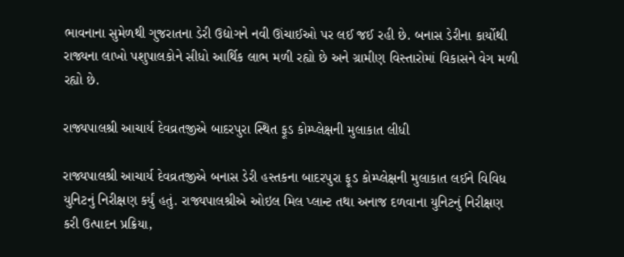ભાવનાના સુમેળથી ગુજરાતના ડેરી ઉદ્યોગને નવી ઊંચાઈઓ પર લઈ જઈ રહી છે. બનાસ ડેરીના કાર્યોથી રાજ્યના લાખો પશુપાલકોને સીધો આર્થિક લાભ મળી રહ્યો છે અને ગ્રામીણ વિસ્તારોમાં વિકાસને વેગ મળી રહ્યો છે.

રાજ્યપાલશ્રી આચાર્ય દેવવ્રતજીએ બાદરપુરા સ્થિત ફૂડ કોમ્પ્લેક્ષની મુલાકાત લીધી

રાજ્યપાલશ્રી આચાર્ય દેવવ્રતજીએ બનાસ ડેરી હસ્તકના બાદરપુરા ફૂડ કોમ્પ્લેક્ષની મુલાકાત લઈને વિવિધ યુનિટનું નિરીક્ષણ કર્યું હતું. રાજ્યપાલશ્રીએ ઓઇલ મિલ પ્લાન્ટ તથા અનાજ દળવાના યુનિટનું નિરીક્ષણ કરી ઉત્પાદન પ્રક્રિયા,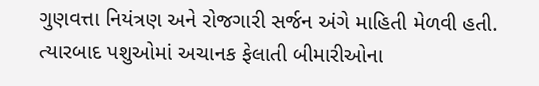ગુણવત્તા નિયંત્રણ અને રોજગારી સર્જન અંગે માહિતી મેળવી હતી. ત્યારબાદ પશુઓમાં અચાનક ફેલાતી બીમારીઓના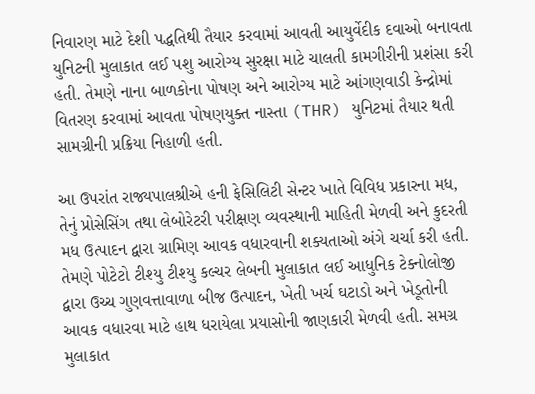નિવારણ માટે દેશી પદ્ધતિથી તૈયાર કરવામાં આવતી આયુર્વેદીક દવાઓ બનાવતા યુનિટની મુલાકાત લઈ પશુ આરોગ્ય સુરક્ષા માટે ચાલતી કામગીરીની પ્રશંસા કરી હતી. તેમણે નાના બાળકોના પોષણ અને આરોગ્ય માટે આંગણવાડી કેન્દ્રોમાં વિતરણ કરવામાં આવતા પોષણયુક્ત નાસ્તા (THR) યુનિટમાં તૈયાર થતી સામગ્રીની પ્રક્રિયા નિહાળી હતી.

આ ઉપરાંત રાજ્યપાલશ્રીએ હની ફેસિલિટી સેન્ટર ખાતે વિવિધ પ્રકારના મધ, તેનું પ્રોસેસિંગ તથા લેબોરેટરી પરીક્ષણ વ્યવસ્થાની માહિતી મેળવી અને કુદરતી મધ ઉત્પાદન દ્વારા ગ્રામિણ આવક વધારવાની શક્યતાઓ અંગે ચર્ચા કરી હતી. તેમણે પોટેટો ટીશ્યુ ટીશ્યુ કલ્ચર લેબની મુલાકાત લઈ આધુનિક ટેક્નોલોજી દ્વારા ઉચ્ચ ગુણવત્તાવાળા બીજ ઉત્પાદન, ખેતી ખર્ચ ઘટાડો અને ખેડૂતોની આવક વધારવા માટે હાથ ધરાયેલા પ્રયાસોની જાણકારી મેળવી હતી. સમગ્ર મુલાકાત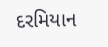દરમિયાન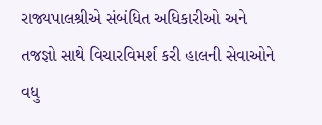રાજ્યપાલશ્રીએ સંબંધિત અધિકારીઓ અને તજજ્ઞો સાથે વિચારવિમર્શ કરી હાલની સેવાઓને વધુ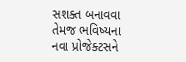સશક્ત બનાવવા તેમજ ભવિષ્યના નવા પ્રોજેક્ટસને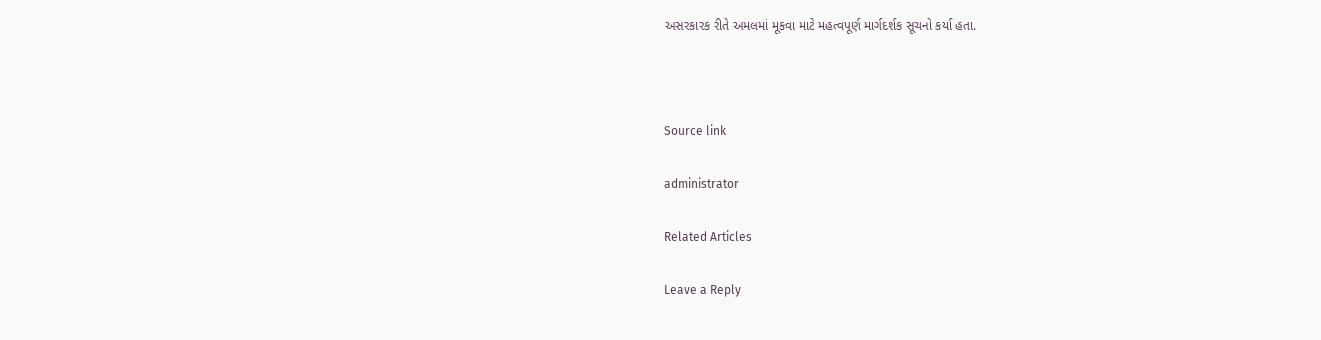અસરકારક રીતે અમલમાં મૂકવા માટે મહત્વપૂર્ણ માર્ગદર્શક સૂચનો કર્યા હતા.



Source link

administrator

Related Articles

Leave a Reply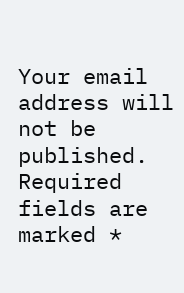Your email address will not be published. Required fields are marked *